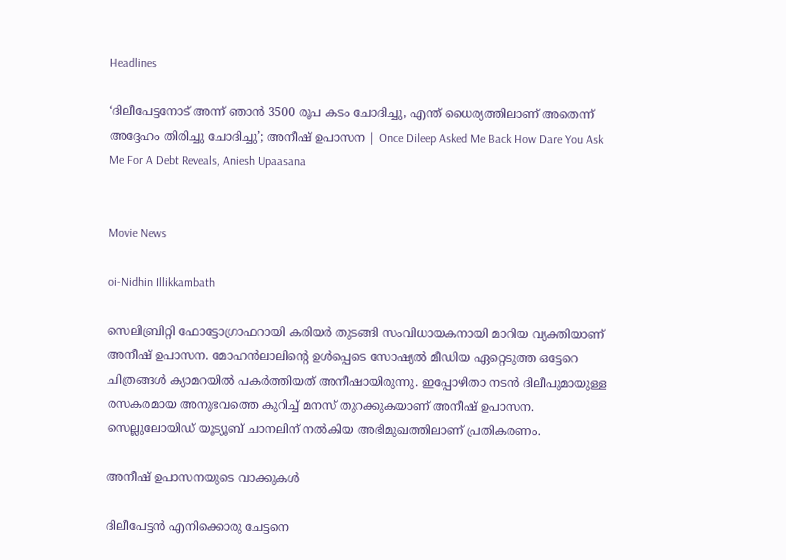Headlines

‘ദിലീപേട്ടനോട് അന്ന് ഞാൻ 3500 രൂപ കടം ചോദിച്ചു, എന്ത് ധൈര്യത്തിലാണ് അതെന്ന് അദ്ദേഹം തിരിച്ചു ചോദിച്ചു’; അനീഷ് ഉപാസന | Once Dileep Asked Me Back How Dare You Ask Me For A Debt Reveals, Aniesh Upaasana


Movie News

oi-Nidhin Illikkambath

സെലിബ്രിറ്റി ഫോട്ടോഗ്രാഫറായി കരിയർ തുടങ്ങി സംവിധായകനായി മാറിയ വ്യക്തിയാണ് അനീഷ് ഉപാസന. മോഹൻലാലിന്റെ ഉൾപ്പെടെ സോഷ്യൽ മീഡിയ ഏറ്റെടുത്ത ഒട്ടേറെ ചിത്രങ്ങൾ ക്യാമറയിൽ പകർത്തിയത് അനീഷായിരുന്നു. ഇപ്പോഴിതാ നടൻ ദിലീപുമായുള്ള രസകരമായ അനുഭവത്തെ കുറിച്ച് മനസ് തുറക്കുകയാണ് അനീഷ് ഉപാസന. സെല്ലുലോയിഡ് യൂട്യൂബ് ചാനലിന് നൽകിയ അഭിമുഖത്തിലാണ് പ്രതികരണം.

അനീഷ് ഉപാസനയുടെ വാക്കുകൾ

ദിലീപേട്ടൻ എനിക്കൊരു ചേട്ടനെ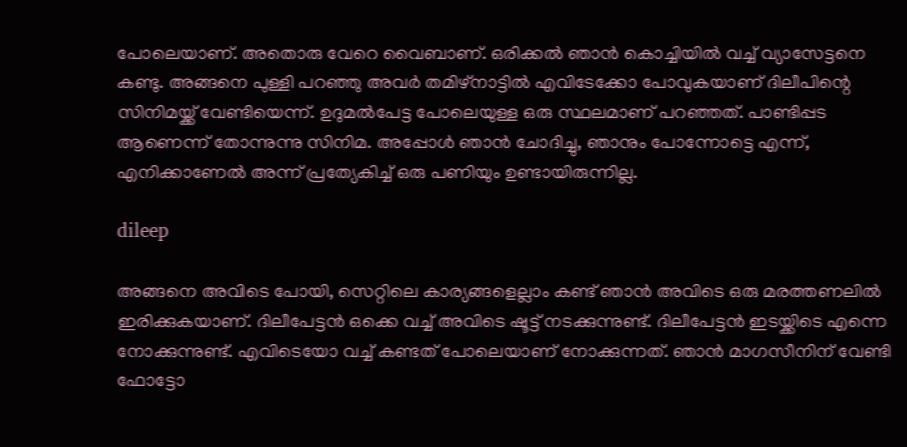പോലെയാണ്. അതൊരു വേറെ വൈബാണ്. ഒരിക്കൽ ഞാൻ കൊച്ചിയിൽ വച്ച് വ്യാസേട്ടനെ കണ്ടു. അങ്ങനെ പുള്ളി പറഞ്ഞു അവർ തമിഴ്‌നാട്ടിൽ എവിടേക്കോ പോവുകയാണ് ദിലീപിന്റെ സിനിമയ്ക്ക് വേണ്ടിയെന്ന്. ഉദുമൽപേട്ട പോലെയുള്ള ഒരു സ്ഥലമാണ് പറഞ്ഞത്. പാണ്ടിപ്പട ആണെന്ന് തോന്നുന്നു സിനിമ. അപ്പോൾ ഞാൻ ചോദിച്ചു, ഞാനും പോന്നോട്ടെ എന്ന്, എനിക്കാണേൽ അന്ന് പ്രത്യേകിച്ച് ഒരു പണിയും ഉണ്ടായിരുന്നില്ല.

dileep

അങ്ങനെ അവിടെ പോയി, സെറ്റിലെ കാര്യങ്ങളെല്ലാം കണ്ട് ഞാൻ അവിടെ ഒരു മരത്തണലിൽ ഇരിക്കുകയാണ്. ദിലീപേട്ടൻ ഒക്കെ വച്ച് അവിടെ ഷൂട്ട് നടക്കുന്നുണ്ട്. ദിലീപേട്ടൻ ഇടയ്ക്കിടെ എന്നെ നോക്കുന്നുണ്ട്. എവിടെയോ വച്ച് കണ്ടത് പോലെയാണ് നോക്കുന്നത്. ഞാൻ മാഗസീനിന് വേണ്ടി ഫോട്ടോ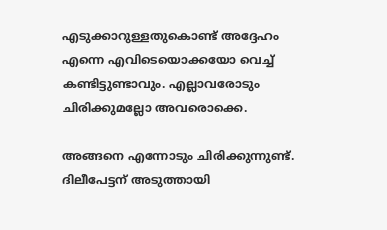എടുക്കാറുള്ളതുകൊണ്ട് അദ്ദേഹം എന്നെ എവിടെയൊക്കയോ വെച്ച് കണ്ടിട്ടുണ്ടാവും. എല്ലാവരോടും ചിരിക്കുമല്ലോ അവരൊക്കെ.

അങ്ങനെ എന്നോടും ചിരിക്കുന്നുണ്ട്. ദിലീപേട്ടന് അടുത്തായി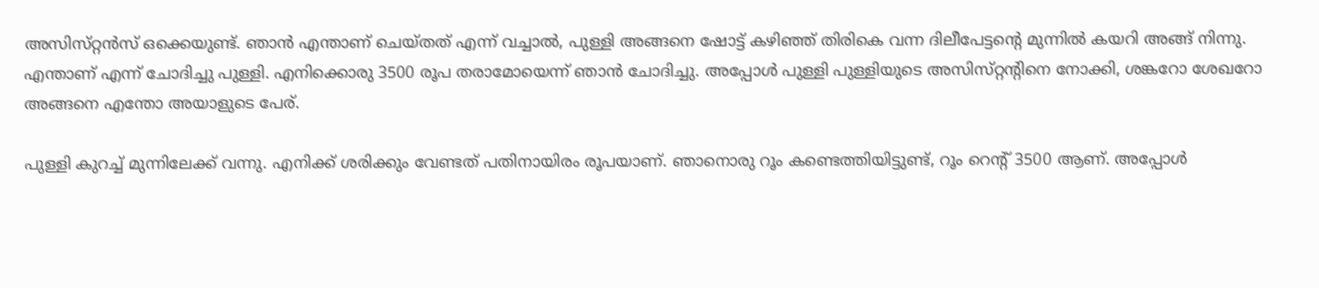അസിസ്‌റ്റൻസ് ഒക്കെയുണ്ട്. ഞാൻ എന്താണ് ചെയ്‌തത്‌ എന്ന് വച്ചാൽ, പുള്ളി അങ്ങനെ ഷോട്ട് കഴിഞ്ഞ് തിരികെ വന്ന ദിലീപേട്ടന്റെ മുന്നിൽ കയറി അങ്ങ് നിന്നു. എന്താണ് എന്ന് ചോദിച്ചു പുള്ളി. എനിക്കൊരു 3500 രൂപ തരാമോയെന്ന് ഞാൻ ചോദിച്ചു. അപ്പോൾ പുള്ളി പുള്ളിയുടെ അസിസ്‌റ്റന്റിനെ നോക്കി, ശങ്കറോ ശേഖറോ അങ്ങനെ എന്തോ അയാളുടെ പേര്.

പുള്ളി കുറച്ച് മുന്നിലേക്ക് വന്നു. എനിക്ക് ശരിക്കും വേണ്ടത് പതിനായിരം രൂപയാണ്. ഞാനൊരു റൂം കണ്ടെത്തിയിട്ടുണ്ട്, റൂം റെന്റ് 3500 ആണ്. അപ്പോൾ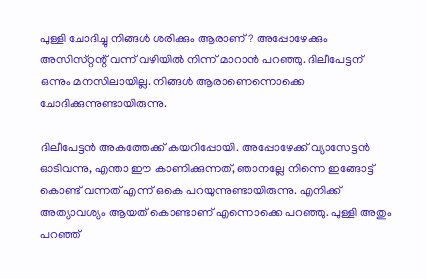പുള്ളി ചോദിച്ചു നിങ്ങൾ ശരിക്കും ആരാണ്? അപ്പോഴേക്കും അസിസ്‌റ്റന്റ് വന്ന് വഴിയിൽ നിന്ന് മാറാൻ പറഞ്ഞു. ദിലീപേട്ടന് ഒന്നും മനസിലായില്ല. നിങ്ങൾ ആരാണെന്നൊക്കെ ചോദിക്കുന്നുണ്ടായിരുന്നു.

ദിലീപേട്ടൻ അകത്തേക്ക് കയറിപ്പോയി. അപ്പോഴേക്ക് വ്യാസേട്ടൻ ഓടിവന്നു, എന്താ ഈ കാണിക്കുന്നത്, ഞാനല്ലേ നിന്നെ ഇങ്ങോട്ട് കൊണ്ട് വന്നത് എന്ന് ഒകെ പറയുന്നുണ്ടായിരുന്നു. എനിക്ക് അത്യാവശ്യം ആയത് കൊണ്ടാണ് എന്നൊക്കെ പറഞ്ഞു. പുള്ളി അതും പറഞ്ഞ്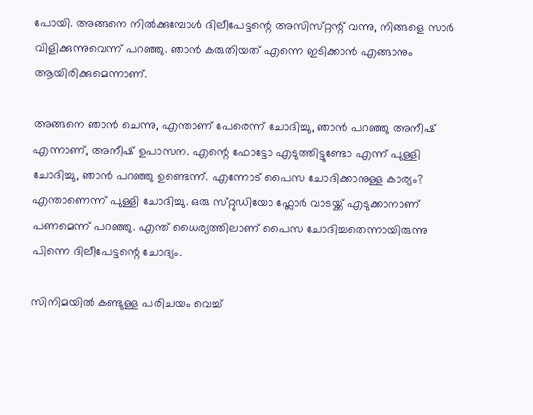പോയി. അങ്ങനെ നിൽക്കുമ്പോൾ ദിലീപേട്ടന്റെ അസിസ്‌റ്റന്റ് വന്നു, നിങ്ങളെ സാർ വിളിക്കുന്നുവെന്ന് പറഞ്ഞു. ഞാൻ കരുതിയത് എന്നെ ഇടിക്കാൻ എങ്ങാനും ആയിരിക്കുമെന്നാണ്.

അങ്ങനെ ഞാൻ ചെന്നു, എന്താണ് പേരെന്ന് ചോദിച്ചു, ഞാൻ പറഞ്ഞു അനീഷ് എന്നാണ്, അനീഷ് ഉപാസന. എന്റെ ഫോട്ടോ എടുത്തിട്ടുണ്ടോ എന്ന് പുള്ളി ചോദിച്ചു, ഞാൻ പറഞ്ഞു ഉണ്ടെന്ന്. എന്നോട് പൈസ ചോദിക്കാനുള്ള കാര്യം? എന്താണെന്ന് പുള്ളി ചോദിച്ചു. ഒരു സ്‌റ്റുഡിയോ ഫ്ലോർ വാടയ്ക്ക് എടുക്കാനാണ് പണമെന്ന് പറഞ്ഞു. എന്ത് ധൈര്യത്തിലാണ് പൈസ ചോദിച്ചതെന്നായിരുന്നു പിന്നെ ദിലീപേട്ടന്റെ ചോദ്യം.

സിനിമയില്‍ കണ്ടുള്ള പരിചയം വെച്ച്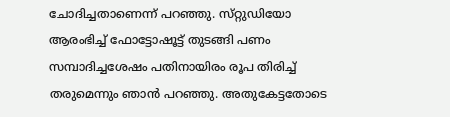ചോദിച്ചതാണെന്ന് പറഞ്ഞു. സ്‌റ്റുഡിയോ ആരംഭിച്ച് ഫോട്ടോഷൂട്ട് തുടങ്ങി പണം സമ്പാദിച്ചശേഷം പതിനായിരം രൂപ തിരിച്ച് തരുമെന്നും ഞാൻ പറഞ്ഞു. അതുകേട്ടതോടെ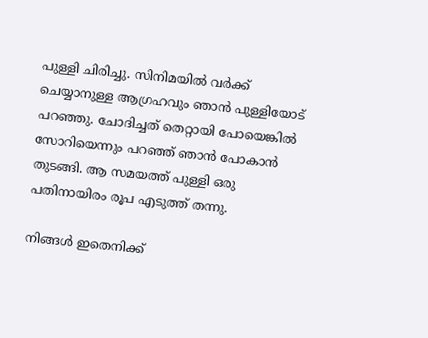പുള്ളി ചിരിച്ചു. സിനിമയിൽ വർക്ക് ചെയ്യാനുള്ള ആഗ്രഹവും ഞാൻ പുള്ളിയോട് പറഞ്ഞു. ചോദിച്ചത് തെറ്റായി പോയെങ്കിൽ സോറിയെന്നും പറഞ്ഞ് ഞാൻ പോകാൻ തുടങ്ങി. ആ സമയത്ത് പുള്ളി ഒരു പതിനായിരം രൂപ എടുത്ത് തന്നു.

നിങ്ങൾ ഇതെനിക്ക്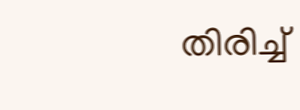തിരിച്ച്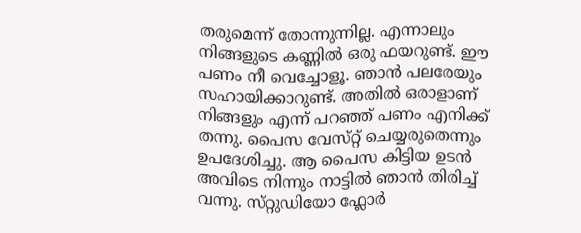തരുമെന്ന് തോന്നുന്നില്ല. എന്നാലും നിങ്ങളുടെ കണ്ണിൽ ഒരു ഫയറുണ്ട്. ഈ പണം നീ വെച്ചോളൂ. ഞാൻ പലരേയും സഹായിക്കാറുണ്ട്. അതിൽ ഒരാളാണ് നിങ്ങളും എന്ന് പറഞ്ഞ് പണം എനിക്ക് തന്നു. പൈസ വേസ്‌റ്റ് ചെയ്യരുതെന്നും ഉപദേശിച്ചു. ആ പൈസ കിട്ടിയ ഉടൻ അവിടെ നിന്നും നാട്ടിൽ ഞാൻ തിരിച്ച് വന്നു. സ്‌റ്റുഡിയോ ഫ്ലോർ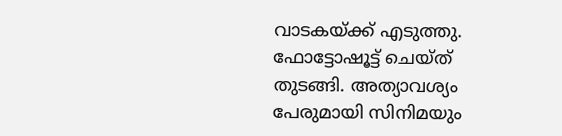വാടകയ്ക്ക് എടുത്തു. ഫോട്ടോഷൂട്ട് ചെയ്‌ത്‌ തുടങ്ങി. അത്യാവശ്യം പേരുമായി സിനിമയും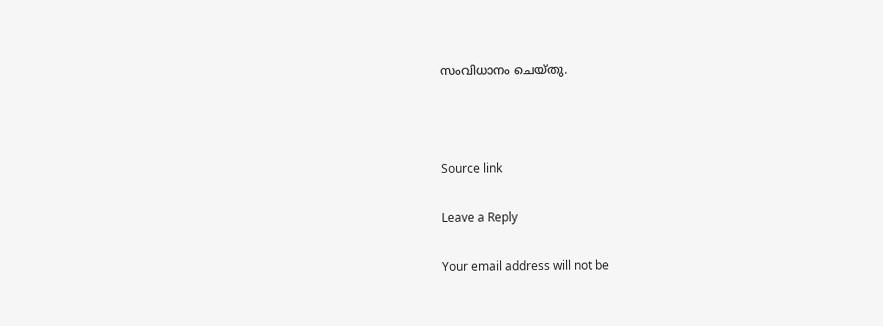സംവിധാനം ചെയ്‌തു.



Source link

Leave a Reply

Your email address will not be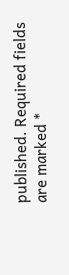published. Required fields are marked *